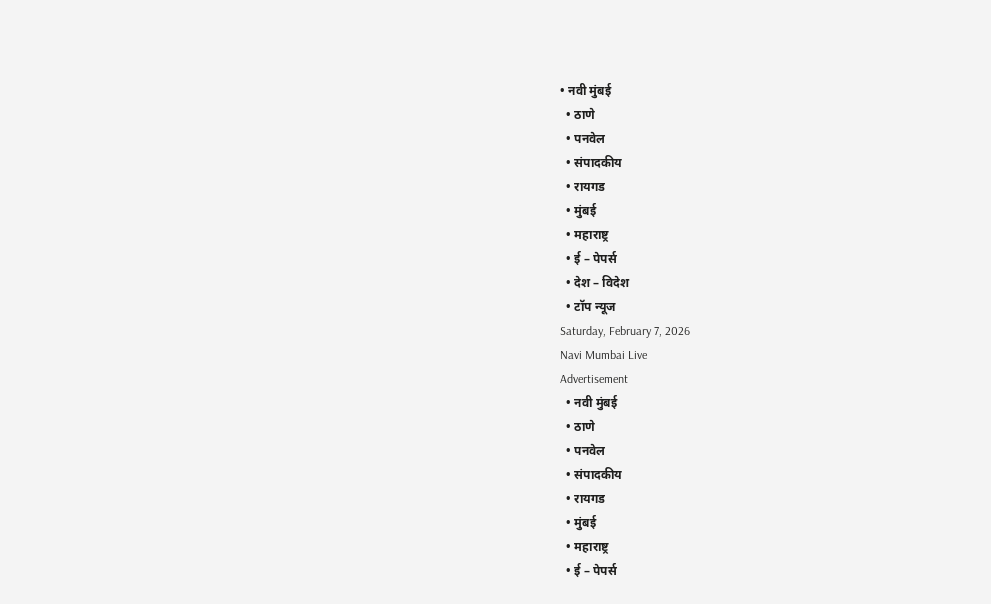• नवी मुंबई
  • ठाणे
  • पनवेल
  • संपादकीय
  • रायगड
  • मुंबई
  • महाराष्ट्र
  • ई – पेपर्स
  • देश – विदेश
  • टॉप न्यूज
Saturday, February 7, 2026
Navi Mumbai Live
Advertisement
  • नवी मुंबई
  • ठाणे
  • पनवेल
  • संपादकीय
  • रायगड
  • मुंबई
  • महाराष्ट्र
  • ई – पेपर्स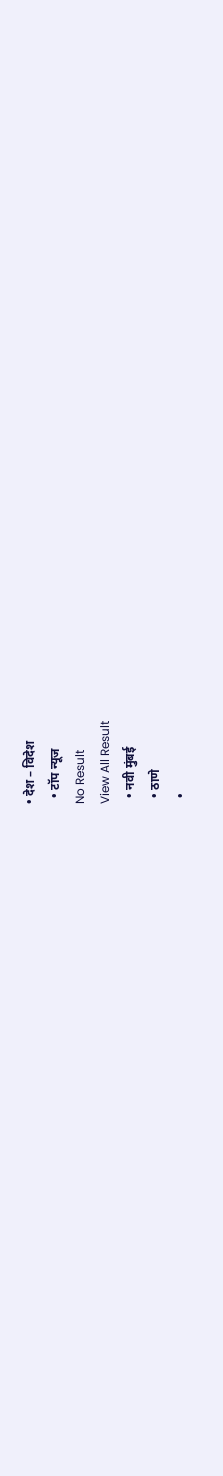• देश – विदेश
  • टॉप न्यूज
No Result
View All Result
  • नवी मुंबई
  • ठाणे
  •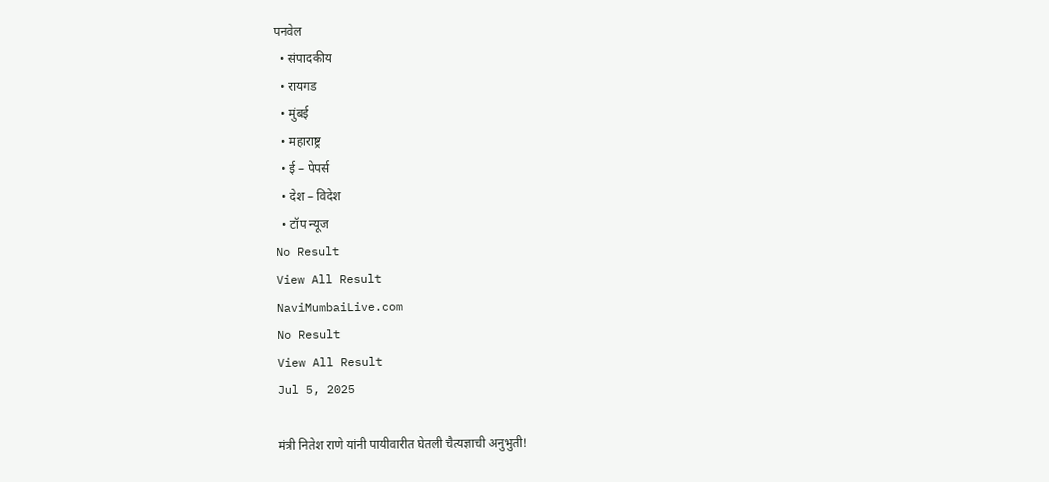पनवेल
  • संपादकीय
  • रायगड
  • मुंबई
  • महाराष्ट्र
  • ई – पेपर्स
  • देश – विदेश
  • टॉप न्यूज
No Result
View All Result
NaviMumbaiLive.com
No Result
View All Result
Jul 5, 2025

मंत्री नितेश राणे यांनी पायीवारीत घेतली चैत्यज्ञाची अनुभुती!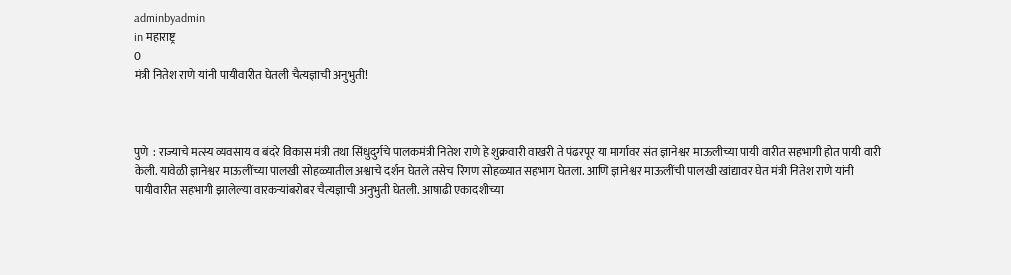adminbyadmin
in महाराष्ट्र
0
मंत्री नितेश राणे यांनी पायीवारीत घेतली चैत्यज्ञाची अनुभुती!



पुणे  : राज्याचे मत्स्य व्यवसाय व बंदरे विकास मंत्री तथा सिंधुदुर्गचे पालकमंत्री नितेश राणे हे शुक्रवारी वाखरी ते पंढरपूर या मार्गावर संत ज्ञानेश्वर माऊलीच्या पायी वारीत सहभागी होत पायी वारी केली. यावेळी ज्ञानेश्वर माऊलींच्या पालखी सोहळ्यातील अश्वाचे दर्शन घेतले तसेच रिंगण सोहळ्यात सहभाग घेतला. आणि ज्ञानेश्वर माऊलींची पालखी खांद्यावर घेत मंत्री नितेश राणे यांनी पायीवारीत सहभागी झालेल्या वारकऱ्यांबरोबर चैत्यज्ञाची अनुभुती घेतली. आषाढी एकादशीच्या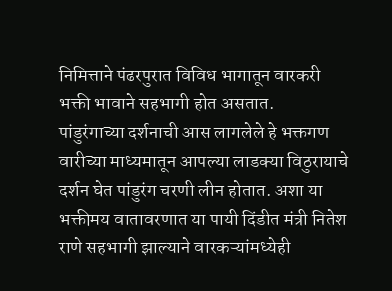निमित्ताने पंढरपुरात विविध भागातून वारकरी भक्ती भावाने सहभागी होत असतात.
पांडुरंगाच्या दर्शनाची आस लागलेले हे भक्तगण वारीच्या माध्यमातून आपल्या लाडक्या विठुरायाचे दर्शन घेत पांडुरंग चरणी लीन होतात. अशा या भक्तीमय वातावरणात या पायी दिंडीत मंत्री नितेश राणे सहभागी झाल्याने वारकऱ्यांमध्येही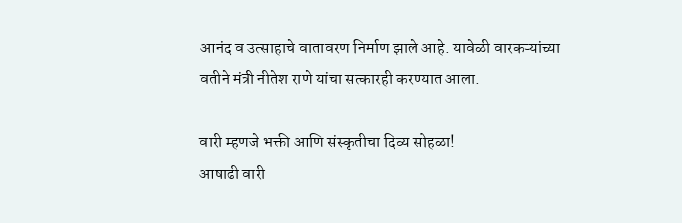आनंद व उत्साहाचे वातावरण निर्माण झाले आहे. यावेळी वारकऱ्यांच्या वतीने मंत्री नीतेश राणे यांचा सत्कारही करण्यात आला.

वारी म्हणजे भक्ती आणि संस्कृतीचा दिव्य सोहळा!
आषाढी वारी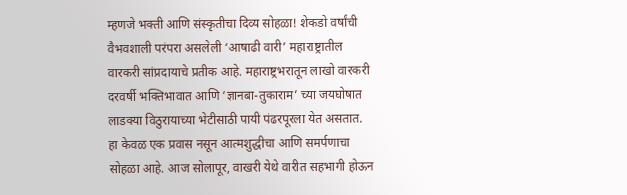म्हणजे भक्ती आणि संस्कृतीचा दिव्य सोहळा! शेकडो वर्षांची वैभवशाली परंपरा असलेली ‘आषाढी वारी’ महाराष्ट्रातील वारकरी सांप्रदायाचे प्रतीक आहे. महाराष्ट्रभरातून लाखो वारकरी दरवर्षी भक्तिभावात आणि ‘ज्ञानबा-तुकाराम’ च्या जयघोषात लाडक्या विठुरायाच्या भेटीसाठी पायी पंढरपूरला येत असतात. हा केवळ एक प्रवास नसून आत्मशुद्धीचा आणि समर्पणाचा सोहळा आहे. आज सोलापूर, वाखरी येथे वारीत सहभागी होऊन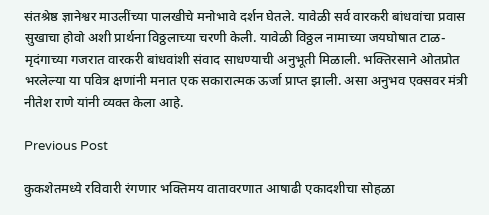संतश्रेष्ठ ज्ञानेश्वर माउलींच्या पालखीचे मनोभावे दर्शन घेतले. यावेळी सर्व वारकरी बांधवांचा प्रवास सुखाचा होवो अशी प्रार्थना विठ्ठलाच्या चरणी केली. यावेळी विठ्ठल नामाच्या जयघोषात टाळ-मृदंगाच्या गजरात वारकरी बांधवांशी संवाद साधण्याची अनुभूती मिळाली. भक्तिरसाने ओतप्रोत भरलेल्या या पवित्र क्षणांनी मनात एक सकारात्मक ऊर्जा प्राप्त झाली. असा अनुभव एक्सवर मंत्री नीतेश राणे यांनी व्यक्त केला आहे.

Previous Post

कुकशेतमध्ये रविवारी रंगणार भक्तिमय वातावरणात आषाढी एकादशीचा सोहळा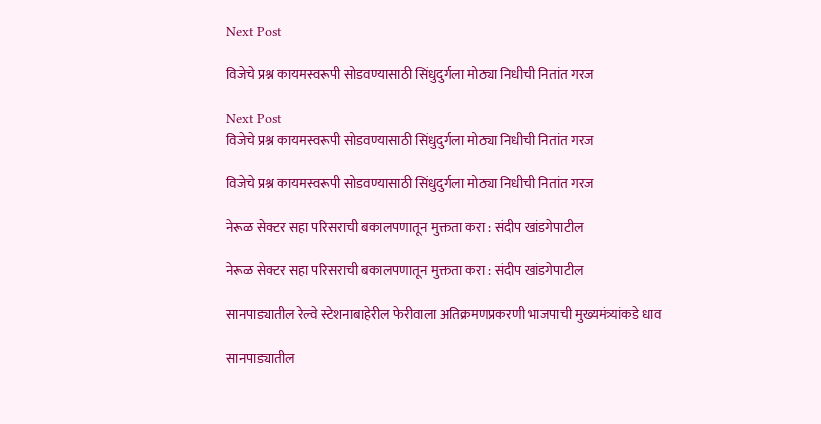Next Post

विजेचे प्रश्न कायमस्वरूपी सोडवण्यासाठी सिंधुदुर्गला मोठ्या निधीची नितांत गरज

Next Post
विजेचे प्रश्न कायमस्वरूपी सोडवण्यासाठी सिंधुदुर्गला मोठ्या निधीची नितांत गरज

विजेचे प्रश्न कायमस्वरूपी सोडवण्यासाठी सिंधुदुर्गला मोठ्या निधीची नितांत गरज

नेरूळ सेक्टर सहा परिसराची बकालपणातून मुक्तता करा : संदीप खांडगेपाटील

नेरूळ सेक्टर सहा परिसराची बकालपणातून मुक्तता करा : संदीप खांडगेपाटील

सानपाड्यातील रेल्वे स्टेशनाबाहेरील फेरीवाला अतिक्रमणप्रकरणी भाजपाची मुख्यमंत्र्यांकडे धाव

सानपाड्यातील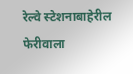रेल्वे स्टेशनाबाहेरील फेरीवाला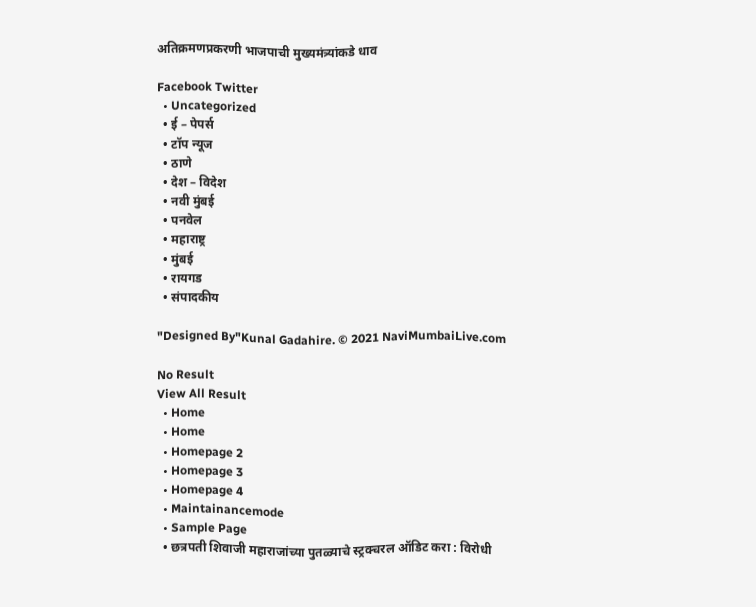अतिक्रमणप्रकरणी भाजपाची मुख्यमंत्र्यांकडे धाव

Facebook Twitter
  • Uncategorized
  • ई – पेपर्स
  • टॉप न्यूज
  • ठाणे
  • देश – विदेश
  • नवी मुंबई
  • पनवेल
  • महाराष्ट्र
  • मुंबई
  • रायगड
  • संपादकीय

"Designed By"Kunal Gadahire. © 2021 NaviMumbaiLive.com

No Result
View All Result
  • Home
  • Home
  • Homepage 2
  • Homepage 3
  • Homepage 4
  • Maintainancemode
  • Sample Page
  • छत्रपती शिवाजी महाराजांच्या पुतळ्याचे स्ट्रक्चरल ऑडिट करा : विरोधी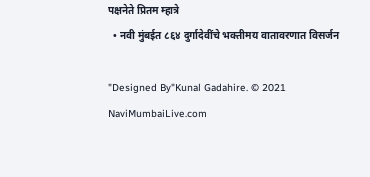पक्षनेते प्रितम म्हात्रे
  • नवी मुंबईत ८६४ दुर्गादेवींचे भक्तीमय वातावरणात विसर्जन

"Designed By"Kunal Gadahire. © 2021 NaviMumbaiLive.com